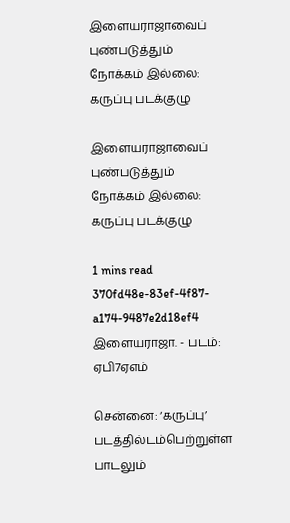இளையராஜாவைப் புண்படுத்தும் நோக்கம் இல்லை: கருப்பு படக்குழு

இளையராஜாவைப் புண்படுத்தும் நோக்கம் இல்லை: கருப்பு படக்குழு

1 mins read
370fd48e-83ef-4f87-a174-9487e2d18ef4
இளையராஜா. - படம்: ஏபி7ஏஎம்

சென்னை: ‘கருப்பு’ படத்தில்டம்பெற்றுள்ள பாடலும்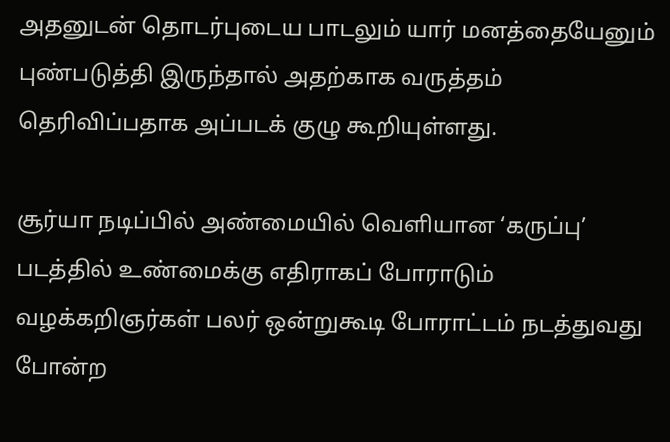அதனுடன் தொடர்புடைய பாடலும் யார் மனத்தையேனும் புண்படுத்தி இருந்தால் அதற்காக வருத்தம் தெரிவிப்பதாக அப்படக் குழு கூறியுள்ளது.

சூர்யா நடிப்பில் அண்மையில் வெளியான ‘கருப்பு’ படத்தில் உண்மைக்கு எதிராகப் போராடும் வழக்கறிஞர்கள் பலர் ஒன்றுகூடி போராட்டம் நடத்துவது போன்ற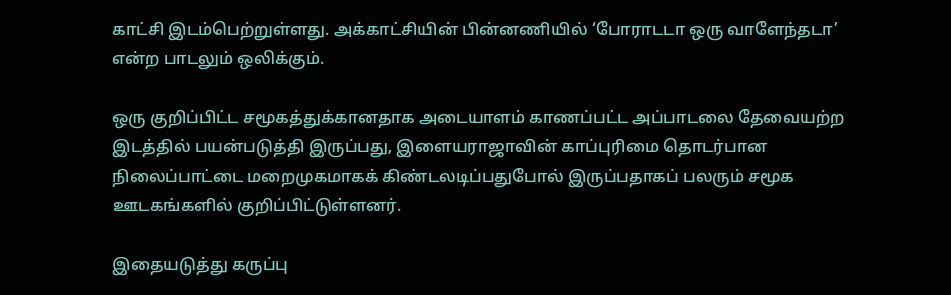காட்சி இடம்பெற்றுள்ளது. அக்காட்சியின் பின்னணியில் ‘போராடடா ஒரு வாளேந்தடா’ என்ற பாடலும் ஒலிக்கும்.

ஒரு குறிப்பிட்ட சமூகத்துக்கானதாக அடையாளம் காணப்பட்ட அப்பாடலை தேவையற்ற இடத்தில் பயன்படுத்தி இருப்பது, இளையராஜாவின் காப்புரிமை தொடர்பான நிலைப்பாட்டை மறைமுகமாகக் கிண்டலடிப்பதுபோல் இருப்பதாகப் பலரும் சமூக ஊடகங்களில் குறிப்பிட்டுள்ளனர்.

இதையடுத்து கருப்பு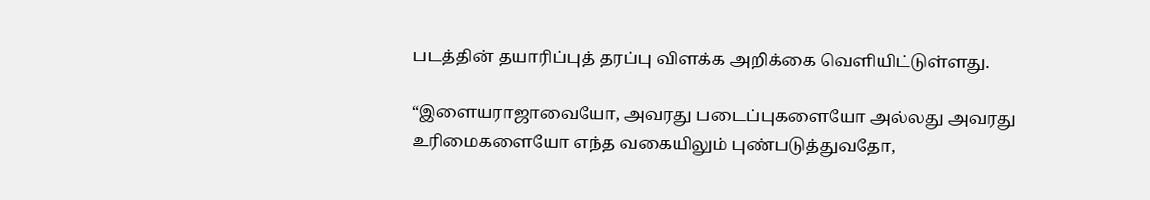படத்தின் தயாரிப்புத் தரப்பு விளக்க அறிக்கை வெளியிட்டுள்ளது.

“இளையராஜாவையோ, அவரது படைப்புகளையோ அல்லது அவரது உரிமைகளையோ எந்த வகையிலும் புண்படுத்துவதோ,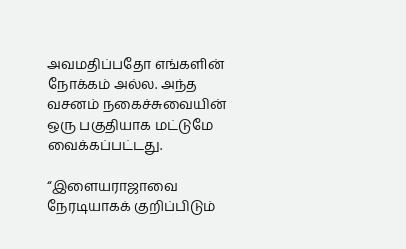அவமதிப்பதோ எங்களின் நோக்கம் அல்ல. அந்த வசனம் நகைச்சுவையின் ஒரு பகுதியாக மட்டுமே வைக்கப்பட்டது.

“இளையராஜாவை நேரடியாகக் குறிப்பிடும்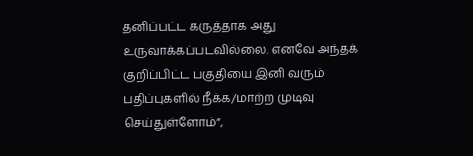தனிப்பட்ட கருத்தாக அது உருவாக்கப்படவில்லை. எனவே அந்தக் குறிப்பிட்ட பகுதியை இனி வரும் பதிப்புகளில் நீக்க/மாற்ற முடிவு செய்துள்ளோம்”,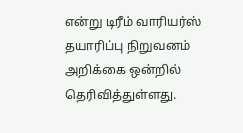என்று டிரீம் வாரியர்ஸ் தயாரிப்பு நிறுவனம் அறிக்கை ஒன்றில் தெரிவித்துள்ளது.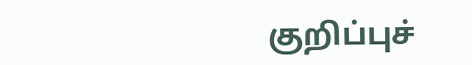குறிப்புச்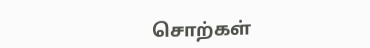சொற்கள்